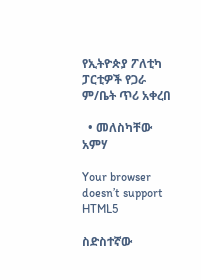የኢትዮጵያ ፖለቲካ ፓርቲዎች የጋራ ም/ቤት ጥሪ አቀረበ

  • መለስካቸው አምሃ

Your browser doesn’t support HTML5

ስድስተኛው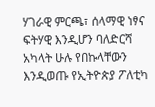ሃገራዊ ምርጫ፣ ሰላማዊ ነፃና ፍትሃዊ እንዲሆን ባለድርሻ አካላት ሁሉ የበኩላቸውን እንዲወጡ የኢትዮጵያ ፖለቲካ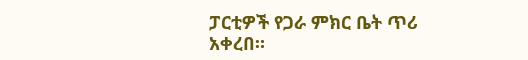ፓርቲዎች የጋራ ምክር ቤት ጥሪ አቀረበ።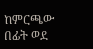ከምርጫው በፊት ወደ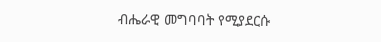ብሔራዊ መግባባት የሚያደርሱ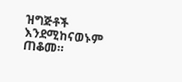ዝግጅቶች እንደሚከናወኑም ጠቆመ።